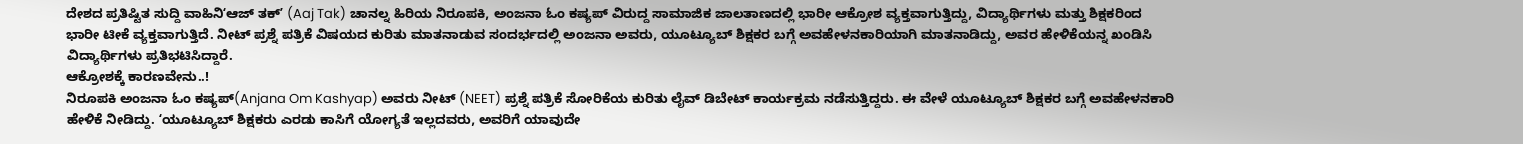ದೇಶದ ಪ್ರತಿಷ್ಟಿತ ಸುದ್ದಿ ವಾಹಿನಿʻಆಜ್ ತಕ್ʼ (Aaj Tak) ಚಾನಲ್ನ ಹಿರಿಯ ನಿರೂಪಕಿ, ಅಂಜನಾ ಓಂ ಕಷ್ಯಪ್ ವಿರುದ್ದ ಸಾಮಾಜಿಕ ಜಾಲತಾಣದಲ್ಲಿ ಭಾರೀ ಆಕ್ರೋಶ ವ್ಯಕ್ತವಾಗುತ್ತಿದ್ದು, ವಿದ್ಯಾರ್ಥಿಗಳು ಮತ್ತು ಶಿಕ್ಷಕರಿಂದ ಭಾರೀ ಟೀಕೆ ವ್ಯಕ್ತವಾಗುತ್ತಿದೆ. ನೀಟ್ ಪ್ರಶ್ನೆ ಪತ್ರಿಕೆ ವಿಷಯದ ಕುರಿತು ಮಾತನಾಡುವ ಸಂದರ್ಭದಲ್ಲಿ ಅಂಜನಾ ಅವರು, ಯೂಟ್ಯೂಬ್ ಶಿಕ್ಷಕರ ಬಗ್ಗೆ ಅವಹೇಳನಕಾರಿಯಾಗಿ ಮಾತನಾಡಿದ್ದು, ಅವರ ಹೇಳಿಕೆಯನ್ನ ಖಂಡಿಸಿ ವಿದ್ಯಾರ್ಥಿಗಳು ಪ್ರತಿಭಟಿಸಿದ್ದಾರೆ.
ಆಕ್ರೋಶಕ್ಕೆ ಕಾರಣವೇನು..!
ನಿರೂಪಕಿ ಅಂಜನಾ ಓಂ ಕಷ್ಯಪ್(Anjana Om Kashyap) ಅವರು ನೀಟ್ (NEET) ಪ್ರಶ್ನೆ ಪತ್ರಿಕೆ ಸೋರಿಕೆಯ ಕುರಿತು ಲೈವ್ ಡಿಬೇಟ್ ಕಾರ್ಯಕ್ರಮ ನಡೆಸುತ್ತಿದ್ದರು. ಈ ವೇಳೆ ಯೂಟ್ಯೂಬ್ ಶಿಕ್ಷಕರ ಬಗ್ಗೆ ಅವಹೇಳನಕಾರಿ ಹೇಳಿಕೆ ನೀಡಿದ್ದು. ʻಯೂಟ್ಯೂಬ್ ಶಿಕ್ಷಕರು ಎರಡು ಕಾಸಿಗೆ ಯೋಗ್ಯತೆ ಇಲ್ಲದವರು, ಅವರಿಗೆ ಯಾವುದೇ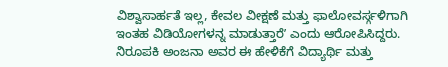ವಿಶ್ವಾಸಾರ್ಹತೆ ಇಲ್ಲ, ಕೇವಲ ವೀಕ್ಷಣೆ ಮತ್ತು ಫಾಲೋವರ್ಸ್ಗಳಿಗಾಗಿ ಇಂತಹ ವಿಡಿಯೋಗಳನ್ನ ಮಾಡುತ್ತಾರೆʼ ಎಂದು ಆರೋಪಿಸಿದ್ದರು.
ನಿರೂಪಕಿ ಅಂಜನಾ ಅವರ ಈ ಹೇಳಿಕೆಗೆ ವಿದ್ಯಾರ್ಥಿ ಮತ್ತು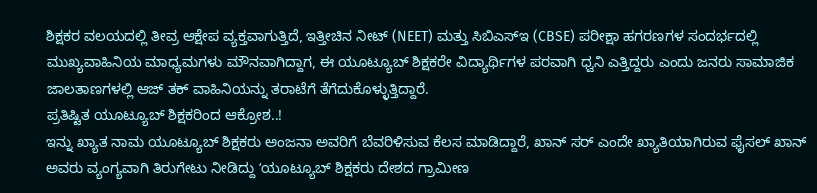ಶಿಕ್ಷಕರ ವಲಯದಲ್ಲಿ ತೀವ್ರ ಆಕ್ಷೇಪ ವ್ಯಕ್ತವಾಗುತ್ತಿದೆ, ಇತ್ತೀಚಿನ ನೀಟ್ (NEET) ಮತ್ತು ಸಿಬಿಎಸ್ಇ (CBSE) ಪರೀಕ್ಷಾ ಹಗರಣಗಳ ಸಂದರ್ಭದಲ್ಲಿ ಮುಖ್ಯವಾಹಿನಿಯ ಮಾಧ್ಯಮಗಳು ಮೌನವಾಗಿದ್ದಾಗ, ಈ ಯೂಟ್ಯೂಬ್ ಶಿಕ್ಷಕರೇ ವಿದ್ಯಾರ್ಥಿಗಳ ಪರವಾಗಿ ಧ್ವನಿ ಎತ್ತಿದ್ದರು ಎಂದು ಜನರು ಸಾಮಾಜಿಕ ಜಾಲತಾಣಗಳಲ್ಲಿ ಆಜ್ ತಕ್ ವಾಹಿನಿಯನ್ನು ತರಾಟೆಗೆ ತೆಗೆದುಕೊಳ್ಳುತ್ತಿದ್ದಾರೆ.
ಪ್ರತಿಷ್ಟಿತ ಯೂಟ್ಯೂಬ್ ಶಿಕ್ಷಕರಿಂದ ಆಕ್ರೋಶ..!
ಇನ್ನು ಖ್ಯಾತ ನಾಮ ಯೂಟ್ಯೂಬ್ ಶಿಕ್ಷಕರು ಅಂಜನಾ ಅವರಿಗೆ ಬೆವರಿಳಿಸುವ ಕೆಲಸ ಮಾಡಿದ್ದಾರೆ, ಖಾನ್ ಸರ್ ಎಂದೇ ಖ್ಯಾತಿಯಾಗಿರುವ ಫೈಸಲ್ ಖಾನ್ ಅವರು ವ್ಯಂಗ್ಯವಾಗಿ ತಿರುಗೇಟು ನೀಡಿದ್ದು ʻಯೂಟ್ಯೂಬ್ ಶಿಕ್ಷಕರು ದೇಶದ ಗ್ರಾಮೀಣ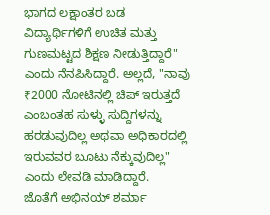ಭಾಗದ ಲಕ್ಷಾಂತರ ಬಡ ವಿದ್ಯಾರ್ಥಿಗಳಿಗೆ ಉಚಿತ ಮತ್ತು ಗುಣಮಟ್ಟದ ಶಿಕ್ಷಣ ನೀಡುತ್ತಿದ್ದಾರೆ" ಎಂದು ನೆನಪಿಸಿದ್ದಾರೆ. ಅಲ್ಲದೆ, "ನಾವು ₹2000 ನೋಟಿನಲ್ಲಿ ಚಿಪ್ ಇರುತ್ತದೆ ಎಂಬಂತಹ ಸುಳ್ಳು ಸುದ್ದಿಗಳನ್ನು ಹರಡುವುದಿಲ್ಲ ಅಥವಾ ಅಧಿಕಾರದಲ್ಲಿ ಇರುವವರ ಬೂಟು ನೆಕ್ಕುವುದಿಲ್ಲ" ಎಂದು ಲೇವಡಿ ಮಾಡಿದ್ದಾರೆ.
ಜೊತೆಗೆ ಅಭಿನಯ್ ಶರ್ಮಾ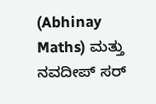(Abhinay Maths) ಮತ್ತು ನವದೀಪ್ ಸರ್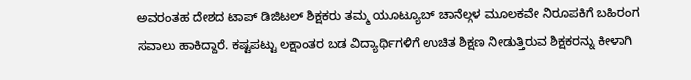ಅವರಂತಹ ದೇಶದ ಟಾಪ್ ಡಿಜಿಟಲ್ ಶಿಕ್ಷಕರು ತಮ್ಮ ಯೂಟ್ಯೂಬ್ ಚಾನೆಲ್ಗಳ ಮೂಲಕವೇ ನಿರೂಪಕಿಗೆ ಬಹಿರಂಗ ಸವಾಲು ಹಾಕಿದ್ದಾರೆ. ಕಷ್ಟಪಟ್ಟು ಲಕ್ಷಾಂತರ ಬಡ ವಿದ್ಯಾರ್ಥಿಗಳಿಗೆ ಉಚಿತ ಶಿಕ್ಷಣ ನೀಡುತ್ತಿರುವ ಶಿಕ್ಷಕರನ್ನು ಕೀಳಾಗಿ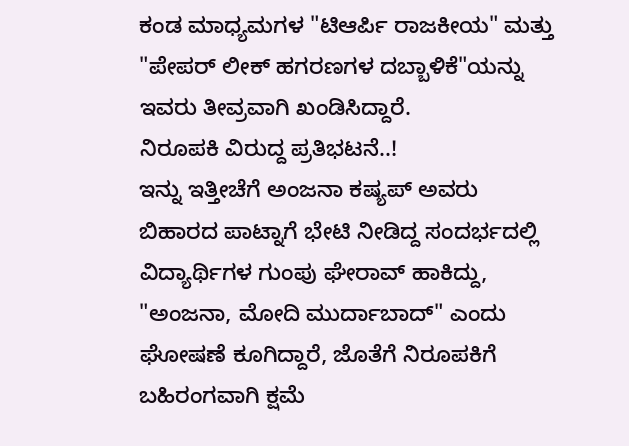ಕಂಡ ಮಾಧ್ಯಮಗಳ "ಟಿಆರ್ಪಿ ರಾಜಕೀಯ" ಮತ್ತು "ಪೇಪರ್ ಲೀಕ್ ಹಗರಣಗಳ ದಬ್ಬಾಳಿಕೆ"ಯನ್ನು ಇವರು ತೀವ್ರವಾಗಿ ಖಂಡಿಸಿದ್ದಾರೆ.
ನಿರೂಪಕಿ ವಿರುದ್ದ ಪ್ರತಿಭಟನೆ..!
ಇನ್ನು ಇತ್ತೀಚೆಗೆ ಅಂಜನಾ ಕಷ್ಯಪ್ ಅವರು ಬಿಹಾರದ ಪಾಟ್ನಾಗೆ ಭೇಟಿ ನೀಡಿದ್ದ ಸಂದರ್ಭದಲ್ಲಿ ವಿದ್ಯಾರ್ಥಿಗಳ ಗುಂಪು ಘೇರಾವ್ ಹಾಕಿದ್ದು, "ಅಂಜನಾ, ಮೋದಿ ಮುರ್ದಾಬಾದ್" ಎಂದು ಘೋಷಣೆ ಕೂಗಿದ್ದಾರೆ, ಜೊತೆಗೆ ನಿರೂಪಕಿಗೆ ಬಹಿರಂಗವಾಗಿ ಕ್ಷಮೆ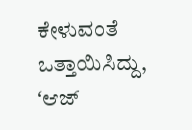ಕೇಳುವಂತೆ ಒತ್ತಾಯಿಸಿದ್ದು, ʻಆಜ್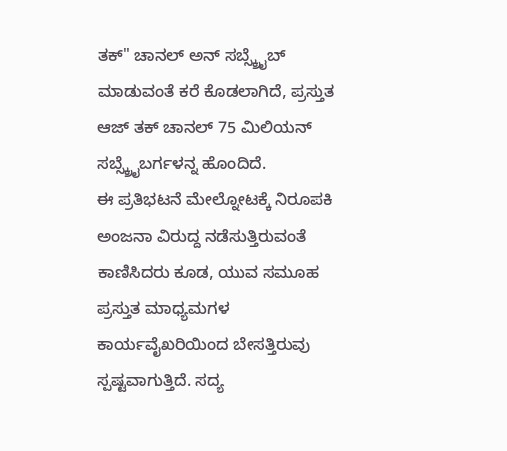ತಕ್" ಚಾನಲ್ ಅನ್ ಸಬ್ಸ್ಕ್ರೈಬ್ ಮಾಡುವಂತೆ ಕರೆ ಕೊಡಲಾಗಿದೆ, ಪ್ರಸ್ತುತ ಆಜ್ ತಕ್ ಚಾನಲ್ 75 ಮಿಲಿಯನ್ ಸಬ್ಸ್ಕ್ರೈಬರ್ಗಳನ್ನ ಹೊಂದಿದೆ.
ಈ ಪ್ರತಿಭಟನೆ ಮೇಲ್ನೋಟಕ್ಕೆ ನಿರೂಪಕಿ ಅಂಜನಾ ವಿರುದ್ದ ನಡೆಸುತ್ತಿರುವಂತೆ ಕಾಣಿಸಿದರು ಕೂಡ, ಯುವ ಸಮೂಹ ಪ್ರಸ್ತುತ ಮಾಧ್ಯಮಗಳ ಕಾರ್ಯವೈಖರಿಯಿಂದ ಬೇಸತ್ತಿರುವು ಸ್ಪಷ್ಟವಾಗುತ್ತಿದೆ. ಸದ್ಯ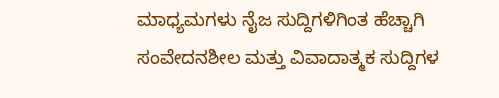ಮಾಧ್ಯಮಗಳು ನೈಜ ಸುದ್ದಿಗಳಿಗಿಂತ ಹೆಚ್ಚಾಗಿ ಸಂವೇದನಶೀಲ ಮತ್ತು ವಿವಾದಾತ್ಮಕ ಸುದ್ದಿಗಳ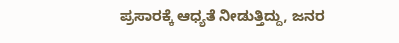ಪ್ರಸಾರಕ್ಕೆ ಆಧ್ಯತೆ ನೀಡುತ್ತಿದ್ದು, ಜನರ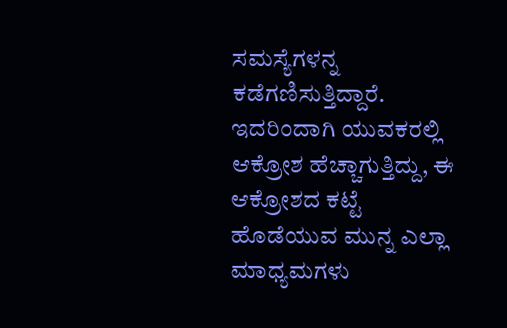ಸಮಸ್ಯೆಗಳನ್ನ ಕಡೆಗಣಿಸುತ್ತಿದ್ದಾರೆ. ಇದರಿಂದಾಗಿ ಯುವಕರಲ್ಲಿ ಆಕ್ರೋಶ ಹೆಚ್ಚಾಗುತ್ತಿದ್ದು, ಈ ಆಕ್ರೋಶದ ಕಟ್ಟೆ ಹೊಡೆಯುವ ಮುನ್ನ ಎಲ್ಲಾ ಮಾಧ್ಯಮಗಳು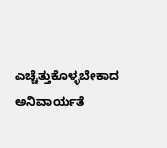ಎಚ್ಚೆತ್ತುಕೊಳ್ಳಬೇಕಾದ ಅನಿವಾರ್ಯತೆ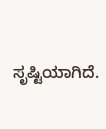ಸೃಷ್ಟಿಯಾಗಿದೆ.